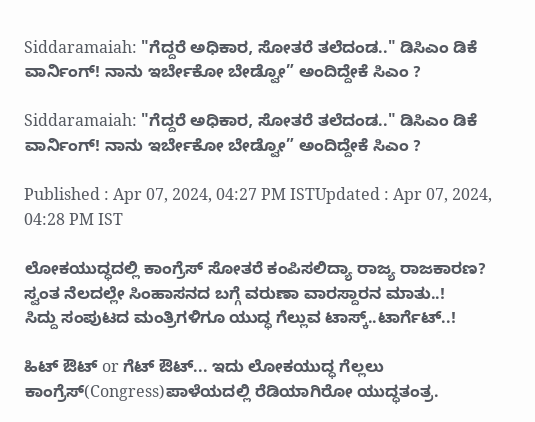Siddaramaiah: "ಗೆದ್ದರೆ ಅಧಿಕಾರ, ಸೋತರೆ ತಲೆದಂಡ.." ಡಿಸಿಎಂ ಡಿಕೆ ವಾರ್ನಿಂಗ್! ನಾನು ಇರ್ಬೇಕೋ ಬೇಡ್ವೋ” ಅಂದಿದ್ದೇಕೆ ಸಿಎಂ ?

Siddaramaiah: "ಗೆದ್ದರೆ ಅಧಿಕಾರ, ಸೋತರೆ ತಲೆದಂಡ.." ಡಿಸಿಎಂ ಡಿಕೆ ವಾರ್ನಿಂಗ್! ನಾನು ಇರ್ಬೇಕೋ ಬೇಡ್ವೋ” ಅಂದಿದ್ದೇಕೆ ಸಿಎಂ ?

Published : Apr 07, 2024, 04:27 PM ISTUpdated : Apr 07, 2024, 04:28 PM IST

ಲೋಕಯುದ್ಧದಲ್ಲಿ ಕಾಂಗ್ರೆಸ್ ಸೋತರೆ ಕಂಪಿಸಲಿದ್ಯಾ ರಾಜ್ಯ ರಾಜಕಾರಣ?
ಸ್ವಂತ ನೆಲದಲ್ಲೇ ಸಿಂಹಾಸನದ ಬಗ್ಗೆ ವರುಣಾ ವಾರಸ್ದಾರನ ಮಾತು..!
ಸಿದ್ದು ಸಂಪುಟದ ಮಂತ್ರಿಗಳಿಗೂ ಯುದ್ಧ ಗೆಲ್ಲುವ ಟಾಸ್ಕ್..ಟಾರ್ಗೆಟ್..!

ಹಿಟ್ ಔಟ್ or ಗೆಟ್ ಔಟ್... ಇದು ಲೋಕಯುದ್ಧ ಗೆಲ್ಲಲು ಕಾಂಗ್ರೆಸ್(Congress)ಪಾಳೆಯದಲ್ಲಿ ರೆಡಿಯಾಗಿರೋ ಯುದ್ಧತಂತ್ರ.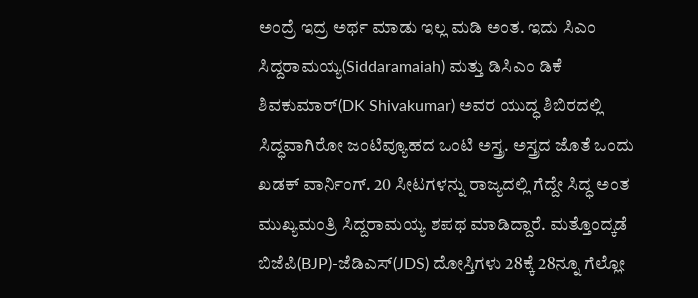ಅಂದ್ರೆ ಇದ್ರ ಅರ್ಥ ಮಾಡು ಇಲ್ಲ ಮಡಿ ಅಂತ. ಇದು ಸಿಎಂ ಸಿದ್ದರಾಮಯ್ಯ(Siddaramaiah) ಮತ್ತು ಡಿಸಿಎಂ ಡಿಕೆ ಶಿವಕುಮಾರ್(DK Shivakumar) ಅವರ ಯುದ್ಧ ಶಿಬಿರದಲ್ಲಿ ಸಿದ್ಧವಾಗಿರೋ ಜಂಟಿವ್ಯೂಹದ ಒಂಟಿ ಅಸ್ತ್ರ. ಅಸ್ತ್ರದ ಜೊತೆ ಒಂದು ಖಡಕ್ ವಾರ್ನಿಂಗ್. 20 ಸೀಟಗಳನ್ನು ರಾಜ್ಯದಲ್ಲಿ ಗೆದ್ದೇ ಸಿದ್ಧ ಅಂತ ಮುಖ್ಯಮಂತ್ರಿ ಸಿದ್ದರಾಮಯ್ಯ ಶಪಥ ಮಾಡಿದ್ದಾರೆ. ಮತ್ತೊಂದ್ಕಡೆ ಬಿಜೆಪಿ(BJP)-ಜೆಡಿಎಸ್(JDS) ದೋಸ್ತಿಗಳು 28ಕ್ಕೆ 28ನ್ನೂ ಗೆಲ್ಲೋ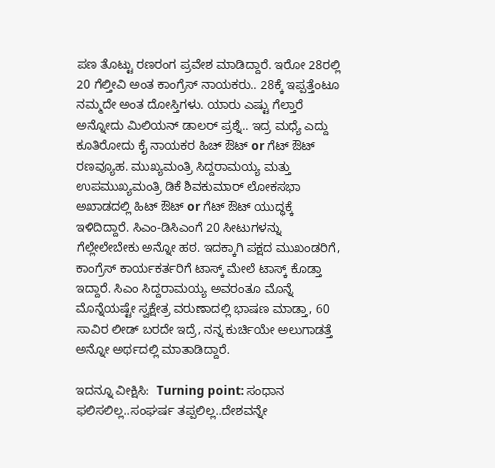ಪಣ ತೊಟ್ಟು ರಣರಂಗ ಪ್ರವೇಶ ಮಾಡಿದ್ದಾರೆ. ಇರೋ 28ರಲ್ಲಿ 20 ಗೆಲ್ತೀವಿ ಅಂತ ಕಾಂಗ್ರೆಸ್ ನಾಯಕರು.. 28ಕ್ಕೆ ಇಪ್ಪತ್ತೆಂಟೂ ನಮ್ಮದೇ ಅಂತ ದೋಸ್ತಿಗಳು. ಯಾರು ಎಷ್ಟು ಗೆಲ್ತಾರೆ ಅನ್ನೋದು ಮಿಲಿಯನ್ ಡಾಲರ್ ಪ್ರಶ್ನೆ.. ಇದ್ರ ಮಧ್ಯೆ ಎದ್ದು ಕೂತಿರೋದು ಕೈ ನಾಯಕರ ಹಿಚ್ ಔಟ್ or ಗೆಟ್ ಔಟ್ ರಣವ್ಯೂಹ. ಮುಖ್ಯಮಂತ್ರಿ ಸಿದ್ದರಾಮಯ್ಯ ಮತ್ತು ಉಪಮುಖ್ಯಮಂತ್ರಿ ಡಿಕೆ ಶಿವಕುಮಾರ್ ಲೋಕಸಭಾ ಅಖಾಡದಲ್ಲಿ ಹಿಟ್ ಔಟ್ or ಗೆಟ್ ಔಟ್ ಯುದ್ಧಕ್ಕೆ ಇಳಿದಿದ್ದಾರೆ. ಸಿಎಂ-ಡಿಸಿಎಂಗೆ 20 ಸೀಟುಗಳನ್ನು ಗೆಲ್ಲೇಲೇಬೇಕು ಅನ್ನೋ ಹಠ. ಇದಕ್ಕಾಗಿ ಪಕ್ಷದ ಮುಖಂಡರಿಗೆ, ಕಾಂಗ್ರೆಸ್ ಕಾರ್ಯಕರ್ತರಿಗೆ ಟಾಸ್ಕ್ ಮೇಲೆ ಟಾಸ್ಕ್ ಕೊಡ್ತಾ ಇದ್ದಾರೆ. ಸಿಎಂ ಸಿದ್ದರಾಮಯ್ಯ ಅವರಂತೂ ಮೊನ್ನೆ ಮೊನ್ನೆಯಷ್ಟೇ ಸ್ವಕ್ಷೇತ್ರ ವರುಣಾದಲ್ಲಿ ಭಾಷಣ ಮಾಡ್ತಾ, 60 ಸಾವಿರ ಲೀಡ್ ಬರದೇ ಇದ್ರೆ, ನನ್ನ ಕುರ್ಚಿಯೇ ಅಲುಗಾಡತ್ತೆ ಅನ್ನೋ ಅರ್ಥದಲ್ಲಿ ಮಾತಾಡಿದ್ದಾರೆ.

ಇದನ್ನೂ ವೀಕ್ಷಿಸಿ:  Turning point: ಸಂಧಾನ ಫಲಿಸಲಿಲ್ಲ..ಸಂಘರ್ಷ ತಪ್ಪಲಿಲ್ಲ..ದೇಶವನ್ನೇ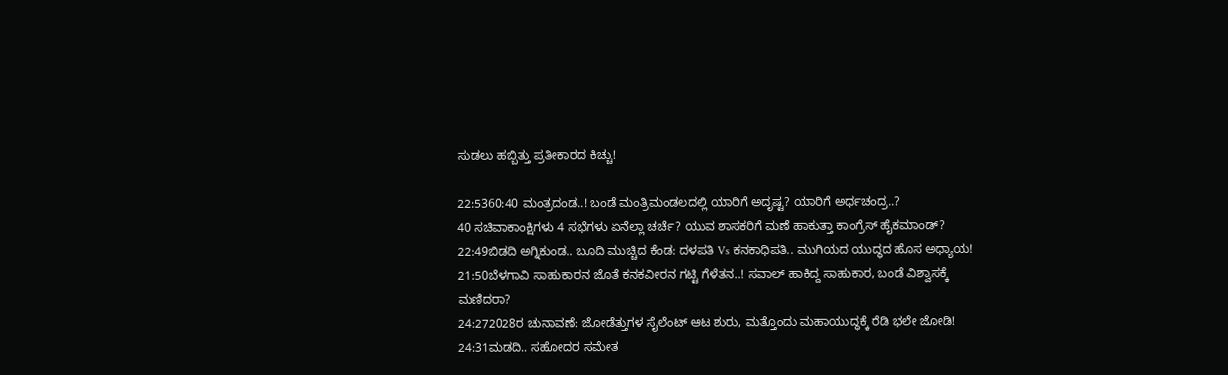ಸುಡಲು ಹಬ್ಬಿತ್ತು ಪ್ರತೀಕಾರದ ಕಿಚ್ಚು!

22:5360:40 ಮಂತ್ರದಂಡ..! ಬಂಡೆ ಮಂತ್ರಿಮಂಡಲದಲ್ಲಿ ಯಾರಿಗೆ ಅದೃಷ್ಟ? ಯಾರಿಗೆ ಅರ್ಧಚಂದ್ರ..?
40 ಸಚಿವಾಕಾಂಕ್ಷಿಗಳು 4 ಸಭೆಗಳು ಏನೆಲ್ಲಾ ಚರ್ಚೆ? ಯುವ ಶಾಸಕರಿಗೆ ಮಣೆ ಹಾಕುತ್ತಾ ಕಾಂಗ್ರೆಸ್ ಹೈಕಮಾಂಡ್?
22:49ಬಿಡದಿ ಅಗ್ನಿಕುಂಡ.. ಬೂದಿ ಮುಚ್ಚಿದ ಕೆಂಡ: ದಳಪತಿ Vs ಕನಕಾಧಿಪತಿ.. ಮುಗಿಯದ ಯುದ್ಧದ ಹೊಸ ಅಧ್ಯಾಯ!
21:50ಬೆಳಗಾವಿ ಸಾಹುಕಾರನ ಜೊತೆ ಕನಕವೀರನ ಗಟ್ಟಿ ಗೆಳೆತನ..! ಸವಾಲ್ ಹಾಕಿದ್ದ ಸಾಹುಕಾರ, ಬಂಡೆ ವಿಶ್ವಾಸಕ್ಕೆ ಮಣಿದರಾ?
24:272028ರ ಚುನಾವಣೆ: ಜೋಡೆತ್ತುಗಳ ಸೈಲೆಂಟ್ ಆಟ ಶುರು, ಮತ್ತೊಂದು ಮಹಾಯುದ್ಧಕ್ಕೆ ರೆಡಿ ಭಲೇ ಜೋಡಿ!
24:31ಮಡದಿ.. ಸಹೋದರ ಸಮೇತ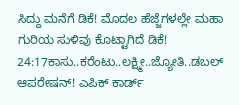ಸಿದ್ದು ಮನೆಗೆ ಡಿಕೆ! ಮೊದಲ ಹೆಜ್ಜೆಗಳಲ್ಲೇ ಮಹಾ ಗುರಿಯ ಸುಳಿವು ಕೊಟ್ಟಾಗಿದೆ ಡಿಕೆ!
24:17ಕಾಸು..ಕರೆಂಟು..ಲಕ್ಷ್ಮೀ..ಜ್ಯೋತಿ..ಡಬಲ್ ಆಪರೇಷನ್! ಎಪಿಕ್ ಕಾರ್ಡ್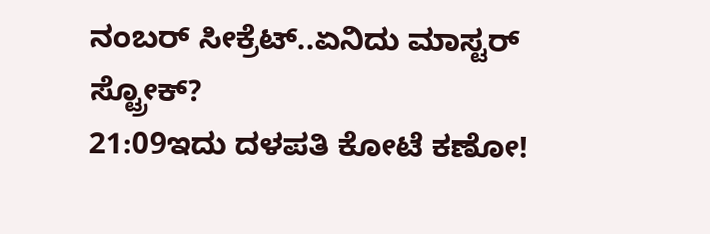ನಂಬರ್ ಸೀಕ್ರೆಟ್..ಏನಿದು ಮಾಸ್ಟರ್ ಸ್ಟ್ರೋಕ್?
21:09ಇದು ದಳಪತಿ ಕೋಟೆ ಕಣೋ!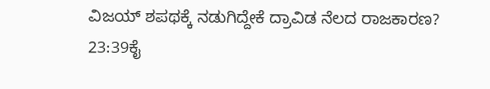ವಿಜಯ್ ಶಪಥಕ್ಕೆ ನಡುಗಿದ್ದೇಕೆ ದ್ರಾವಿಡ ನೆಲದ ರಾಜಕಾರಣ?
23:39ಕೈ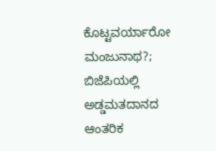ಕೊಟ್ಟವರ್ಯಾರೋ ಮಂಜುನಾಥ?; ಬಿಜೆಪಿಯಲ್ಲಿ ಅಡ್ಡಮತದಾನದ ಆಂತರಿಕ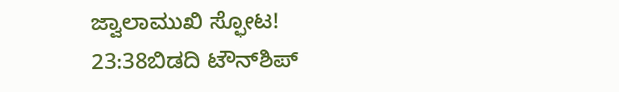ಜ್ವಾಲಾಮುಖಿ ಸ್ಫೋಟ!
23:38ಬಿಡದಿ ಟೌನ್‌ಶಿಪ್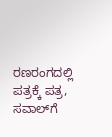ರಣರಂಗದಲ್ಲಿ ಪತ್ರಕ್ಕೆ ಪತ್ರ, ಸವಾಲ್‌ಗೆ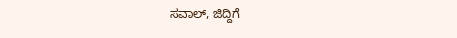ಸವಾಲ್, ಜಿದ್ದಿಗೆ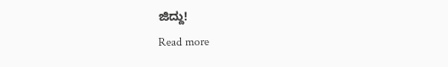ಜಿದ್ದು!
Read more